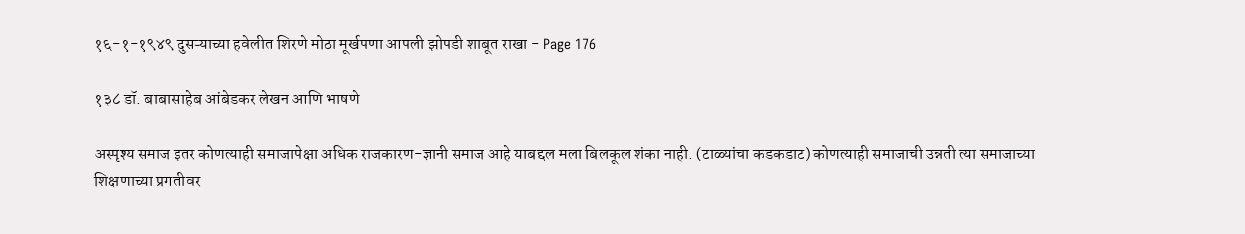१६-१-१९४९ दुसऱ्याच्या हवेलीत शिरणे मोठा मूर्खपणा आपली झोपडी शाबूत राखा - Page 176

१३८ डॉ. बाबासाहेब आंबेडकर लेखन आणि भाषणे

अस्पृश्य समाज इतर कोणत्याही समाजापेक्षा अधिक राजकारण-ज्ञानी समाज आहे याबद्दल मला बिलकूल शंका नाही. (टाळ्यांचा कडकडाट) कोणत्याही समाजाची उन्नती त्या समाजाच्या शिक्षणाच्या प्रगतीवर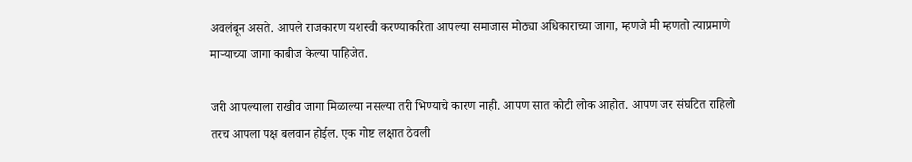अवलंबून असते. आपले राजकारण यशस्वी करण्याकरिता आपल्या समाजास मोठ्या अधिकाराच्या जागा, म्हणजे मी म्हणतो त्याप्रमाणे माऱ्याच्या जागा काबीज केल्या पाहिजेत.

जरी आपल्याला राखीव जागा मिळाल्या नसल्या तरी भिण्याचे कारण नाही. आपण सात कोटी लोक आहोत. आपण जर संघटित राहिलो तरच आपला पक्ष बलवान होईल. एक गोष्ट लक्षात ठेवली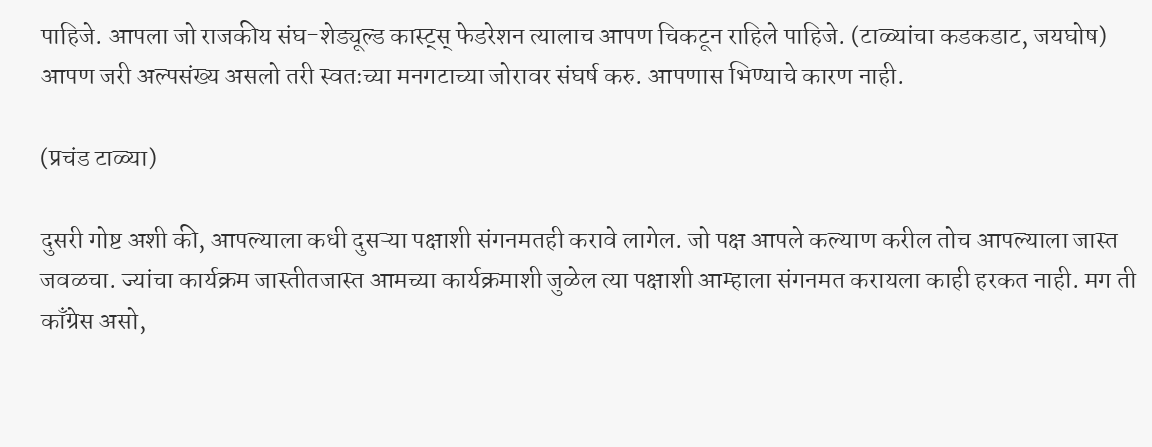पाहिजे. आपला जो राजकीय संघ-शेड्यूल्ड कास्ट्स्‌ फेडरेशन त्यालाच आपण चिकटून राहिले पाहिजे. (टाळ्यांचा कडकडाट, जयघोष) आपण जरी अल्पसंख्य असलो तरी स्वतःच्या मनगटाच्या जोरावर संघर्ष करु. आपणास भिण्याचे कारण नाही.

(प्रचंड टाळ्या)

दुसरी गोष्ट अशी की, आपल्याला कधी दुसऱ्या पक्षाशी संगनमतही करावे लागेल. जो पक्ष आपले कल्याण करील तोच आपल्याला जास्त जवळचा. ज्यांचा कार्यक्रम जास्तीतजास्त आमच्या कार्यक्रमाशी जुळेल त्या पक्षाशी आम्हाला संगनमत करायला काही हरकत नाही. मग ती काँग्रेस असो,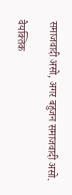समाजवादी असो, अगर बहुजन समाजवादी असो.

वैयक्तिक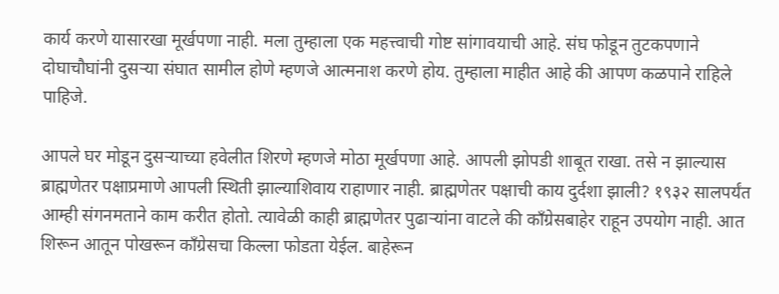कार्य करणे यासारखा मूर्खपणा नाही. मला तुम्हाला एक महत्त्वाची गोष्ट सांगावयाची आहे. संघ फोडून तुटकपणाने दोघाचौघांनी दुसऱ्या संघात सामील होणे म्हणजे आत्मनाश करणे होय. तुम्हाला माहीत आहे की आपण कळपाने राहिले पाहिजे.

आपले घर मोडून दुसऱ्याच्या हवेलीत शिरणे म्हणजे मोठा मूर्खपणा आहे. आपली झोपडी शाबूत राखा. तसे न झाल्यास ब्राह्मणेतर पक्षाप्रमाणे आपली स्थिती झाल्याशिवाय राहाणार नाही. ब्राह्मणेतर पक्षाची काय दुर्दशा झाली? १९३२ सालपर्यंत आम्ही संगनमताने काम करीत होतो. त्यावेळी काही ब्राह्मणेतर पुढाऱ्यांना वाटले की काँग्रेसबाहेर राहून उपयोग नाही. आत शिरून आतून पोखरून काँग्रेसचा किल्ला फोडता येईल. बाहेरून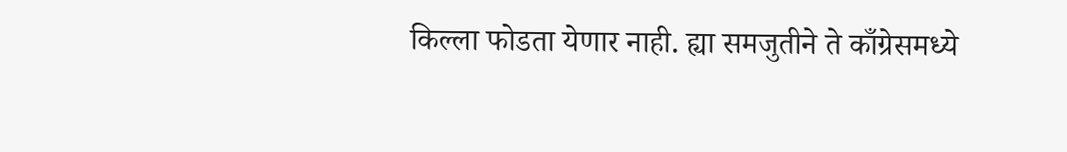किल्ला फोडता येणार नाही. ह्या समजुतीने ते काँग्रेसमध्ये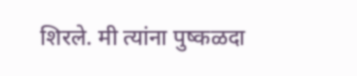शिरले. मी त्यांना पुष्कळदा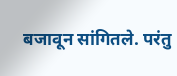बजावून सांगितले. परंतु